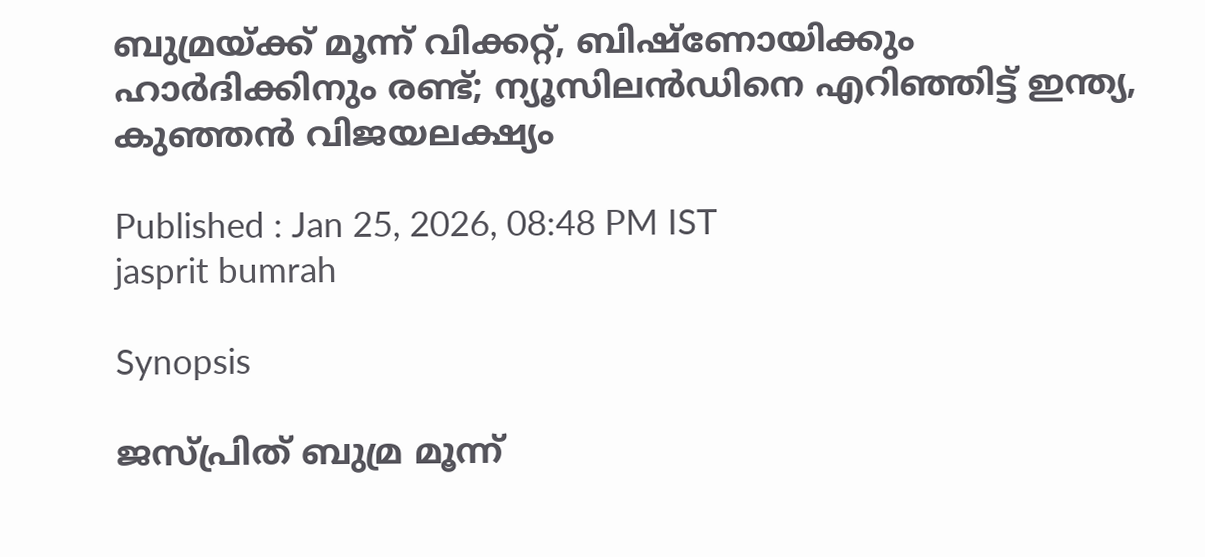ബുമ്രയ്ക്ക് മൂന്ന് വിക്കറ്റ്, ബിഷ്‌ണോയിക്കും ഹാര്‍ദിക്കിനും രണ്ട്; ന്യൂസിലന്‍ഡിനെ എറിഞ്ഞിട്ട് ഇന്ത്യ, കുഞ്ഞന്‍ വിജയലക്ഷ്യം

Published : Jan 25, 2026, 08:48 PM IST
jasprit bumrah

Synopsis

ജസ്പ്രിത് ബുമ്ര മൂന്ന്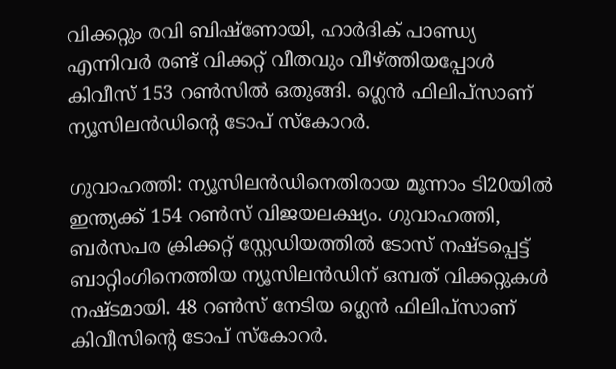വിക്കറ്റും രവി ബിഷ്‌ണോയി, ഹാര്‍ദിക് പാണ്ഡ്യ എന്നിവര്‍ രണ്ട് വിക്കറ്റ് വീതവും വീഴ്ത്തിയപ്പോള്‍ കിവീസ് 153 റണ്‍സില്‍ ഒതുങ്ങി. ഗ്ലെന്‍ ഫിലിപ്‌സാണ് ന്യൂസിലന്‍ഡിന്റെ ടോപ് സ്കോറര്‍.

ഗുവാഹത്തി: ന്യൂസിലന്‍ഡിനെതിരായ മൂന്നാം ടി20യില്‍ ഇന്ത്യക്ക് 154 റണ്‍സ് വിജയലക്ഷ്യം. ഗുവാഹത്തി, ബര്‍സപര ക്രിക്കറ്റ് സ്റ്റേഡിയത്തില്‍ ടോസ് നഷ്ടപ്പെട്ട് ബാറ്റിംഗിനെത്തിയ ന്യൂസിലന്‍ഡിന് ഒമ്പത് വിക്കറ്റുകള്‍ നഷ്ടമായി. 48 റണ്‍സ് നേടിയ ഗ്ലെന്‍ ഫിലിപ്‌സാണ് കിവീസിന്റെ ടോപ് സ്‌കോറര്‍.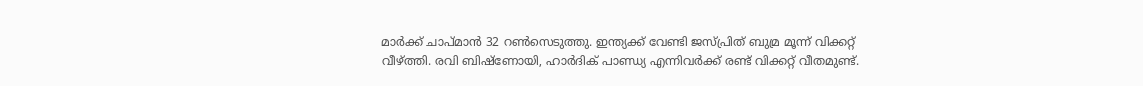മാര്‍ക്ക് ചാപ്മാന്‍ 32 റണ്‍സെടുത്തു. ഇന്ത്യക്ക് വേണ്ടി ജസ്പ്രിത് ബുമ്ര മൂന്ന് വിക്കറ്റ് വീഴ്ത്തി. രവി ബിഷ്‌ണോയി, ഹാര്‍ദിക് പാണ്ഡ്യ എന്നിവര്‍ക്ക് രണ്ട് വിക്കറ്റ് വീതമുണ്ട്.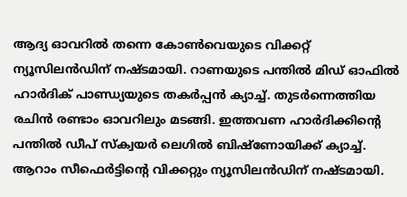ആദ്യ ഓവറില്‍ തന്നെ കോണ്‍വെയുടെ വിക്കറ്റ് ന്യൂസിലന്‍ഡിന് നഷ്ടമായി. റാണയുടെ പന്തില്‍ മിഡ് ഓഫില്‍ ഹാര്‍ദിക് പാണ്ഡ്യയുടെ തകര്‍പ്പന്‍ ക്യാച്ച്. തുടര്‍ന്നെത്തിയ രചിന്‍ രണ്ടാം ഓവറിലും മടങ്ങി. ഇത്തവണ ഹാര്‍ദിക്കിന്റെ പന്തില്‍ ഡീപ് സ്‌ക്വയര്‍ ലെഗില്‍ ബിഷ്‌ണോയിക്ക് ക്യാച്ച്. ആറാം സീഫെര്‍ട്ടിന്റെ വിക്കറ്റും ന്യൂസിലന്‍ഡിന് നഷ്ടമായി.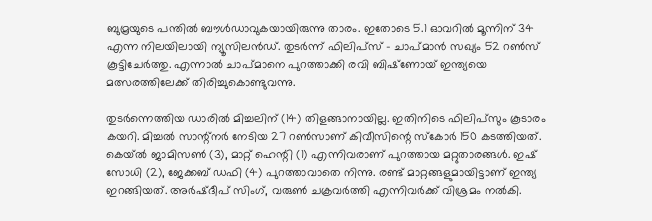ബുമ്രയുടെ പന്തില്‍ ബൗള്‍ഡാവുകയായിരുന്നു താരം. ഇതോടെ 5.1 ഓവറില്‍ മൂന്നിന് 34 എന്ന നിലയിലായി ന്യൂസിലന്‍ഡ്. തുടര്‍ന്ന് ഫിലിപ്‌സ് - ചാപ്മാന്‍ സഖ്യം 52 റണ്‍സ് കൂട്ടിചേര്‍ത്തു. എന്നാല്‍ ചാപ്മാനെ പുറത്താക്കി രവി ബിഷ്‌ണോയ് ഇന്ത്യയെ മത്സരത്തിലേക്ക് തിരിച്ചുകൊണ്ടുവന്നു.

തുടര്‍ന്നെത്തിയ ഡാരില്‍ മിച്ചലിന് (14) തിളങ്ങാനായില്ല. ഇതിനിടെ ഫിലിപ്‌സും കൂടാരം കയറി. മിച്ചല്‍ സാന്റ്‌നര്‍ നേടിയ 27 റണ്‍സാണ് കിവീസിന്റെ സ്‌കോര്‍ 150 കടത്തിയത്. കെയ്ല്‍ ജാമിസണ്‍ (3), മാറ്റ് ഹെന്റി (1) എന്നിവരാണ് പുറത്തായ മറ്റുതാരങ്ങള്‍. ഇഷ് സോധി (2), ജേക്കബ് ഡഫി (4) പുറത്താവാതെ നിന്നു. രണ്ട് മാറ്റങ്ങളുമായിട്ടാണ് ഇന്ത്യ ഇറങ്ങിയത്. അര്‍ഷ്ദീപ് സിംഗ്, വരുണ്‍ ചക്രവര്‍ത്തി എന്നിവര്‍ക്ക് വിശ്രമം നല്‍കി.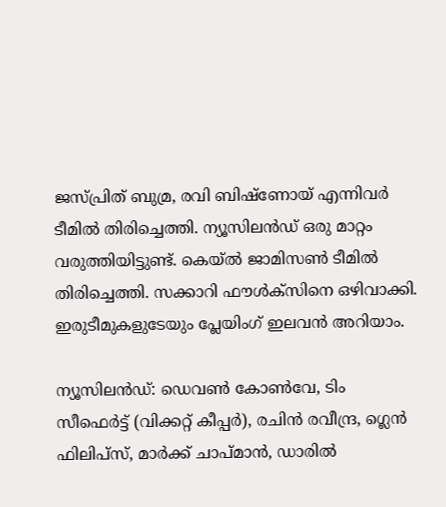ജസ്പ്രിത് ബുമ്ര, രവി ബിഷ്‌ണോയ് എന്നിവര്‍ ടീമില്‍ തിരിച്ചെത്തി. ന്യൂസിലന്‍ഡ് ഒരു മാറ്റം വരുത്തിയിട്ടുണ്ട്. കെയ്ല്‍ ജാമിസണ്‍ ടീമില്‍ തിരിച്ചെത്തി. സക്കാറി ഫൗള്‍ക്‌സിനെ ഒഴിവാക്കി. ഇരുടീമുകളുടേയും പ്ലേയിംഗ് ഇലവന്‍ അറിയാം.

ന്യൂസിലന്‍ഡ്: ഡെവണ്‍ കോണ്‍വേ, ടിം സീഫെര്‍ട്ട് (വിക്കറ്റ് കീപ്പര്‍), രചിന്‍ രവീന്ദ്ര, ഗ്ലെന്‍ ഫിലിപ്സ്, മാര്‍ക്ക് ചാപ്മാന്‍, ഡാരില്‍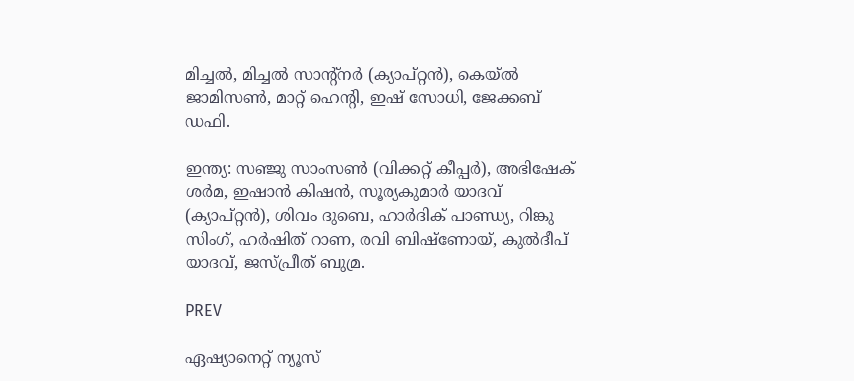മിച്ചല്‍, മിച്ചല്‍ സാന്റ്നര്‍ (ക്യാപ്റ്റന്‍), കെയ്ല്‍ ജാമിസണ്‍, മാറ്റ് ഹെന്റി, ഇഷ് സോധി, ജേക്കബ് ഡഫി.

ഇന്ത്യ: സഞ്ജു സാംസണ്‍ (വിക്കറ്റ് കീപ്പര്‍), അഭിഷേക് ശര്‍മ, ഇഷാന്‍ കിഷന്‍, സൂര്യകുമാര്‍ യാദവ് (ക്യാപ്റ്റന്‍), ശിവം ദുബെ, ഹാര്‍ദിക് പാണ്ഡ്യ, റിങ്കു സിംഗ്, ഹര്‍ഷിത് റാണ, രവി ബിഷ്ണോയ്, കുല്‍ദീപ് യാദവ്, ജസ്പ്രീത് ബുമ്ര.

PREV

ഏഷ്യാനെറ്റ് ന്യൂസ്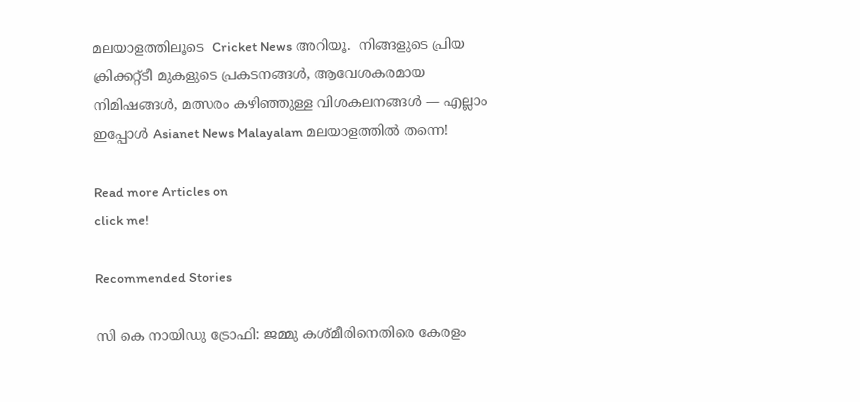മലയാളത്തിലൂടെ  Cricket News അറിയൂ.  നിങ്ങളുടെ പ്രിയ ക്രിക്കറ്റ്ടീ മുകളുടെ പ്രകടനങ്ങൾ, ആവേശകരമായ നിമിഷങ്ങൾ, മത്സരം കഴിഞ്ഞുള്ള വിശകലനങ്ങൾ — എല്ലാം ഇപ്പോൾ Asianet News Malayalam മലയാളത്തിൽ തന്നെ!

Read more Articles on
click me!

Recommended Stories

സി കെ നായിഡു ട്രോഫി: ജമ്മു കശ്മീരിനെതിരെ കേരളം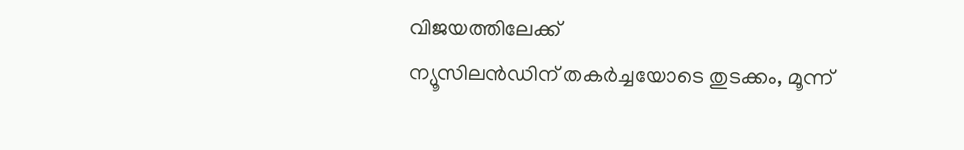വിജയത്തിലേക്ക്
ന്യൂസിലന്‍ഡിന് തകര്‍ച്ചയോടെ തുടക്കം, മൂന്ന്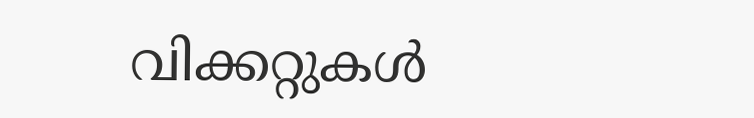വിക്കറ്റുകള്‍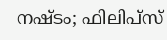നഷ്ടം; ഫിലിപ്‌സ്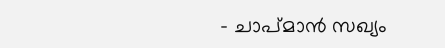- ചാപ്മാന്‍ സഖ്യം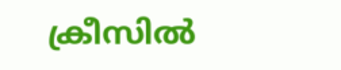ക്രീസില്‍